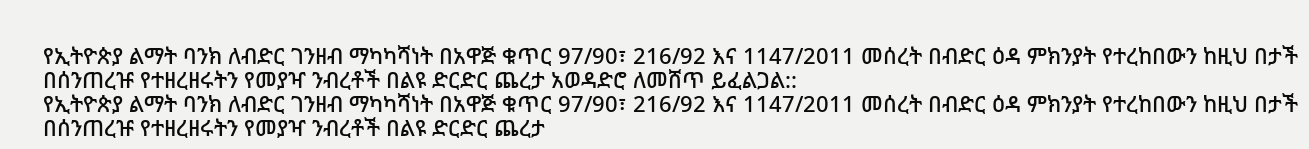የኢትዮጵያ ልማት ባንክ ለብድር ገንዘብ ማካካሻነት በአዋጅ ቁጥር 97/90፣ 216/92 እና 1147/2011 መሰረት በብድር ዕዳ ምክንያት የተረከበውን ከዚህ በታች በሰንጠረዡ የተዘረዘሩትን የመያዣ ንብረቶች በልዩ ድርድር ጨረታ አወዳድሮ ለመሸጥ ይፈልጋል::
የኢትዮጵያ ልማት ባንክ ለብድር ገንዘብ ማካካሻነት በአዋጅ ቁጥር 97/90፣ 216/92 እና 1147/2011 መሰረት በብድር ዕዳ ምክንያት የተረከበውን ከዚህ በታች በሰንጠረዡ የተዘረዘሩትን የመያዣ ንብረቶች በልዩ ድርድር ጨረታ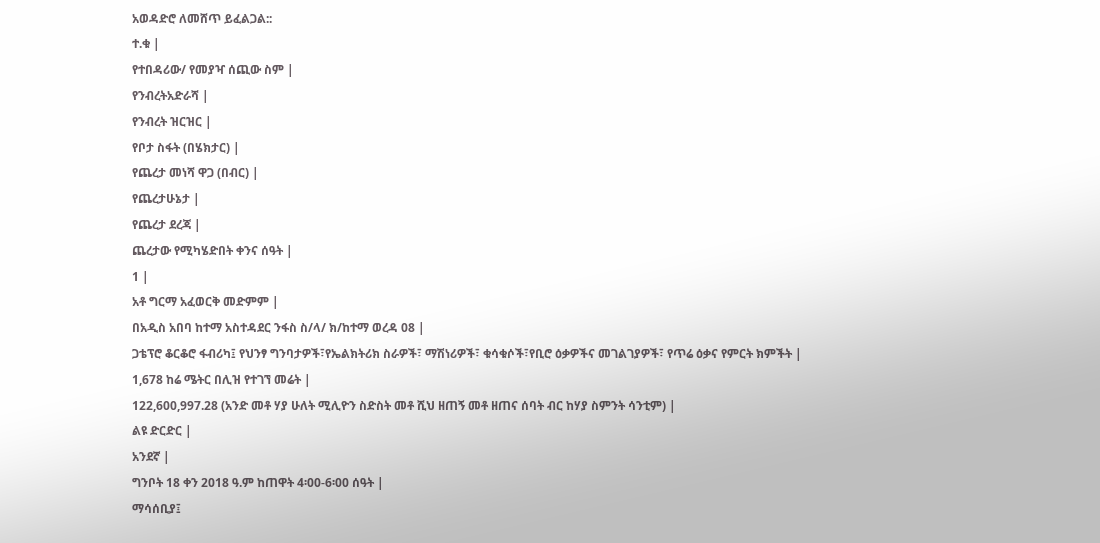አወዳድሮ ለመሸጥ ይፈልጋል::
ተ.ቁ |
የተበዳሪው/ የመያዣ ሰጪው ስም |
የንብረትአድራሻ |
የንብረት ዝርዝር |
የቦታ ስፋት (በሄክታር) |
የጨረታ መነሻ ዋጋ (በብር) |
የጨረታሁኔታ |
የጨረታ ደረጃ |
ጨረታው የሚካሄድበት ቀንና ሰዓት |
1 |
አቶ ግርማ አፈወርቅ መድምም |
በአዲስ አበባ ከተማ አስተዳደር ንፋስ ስ/ላ/ ክ/ከተማ ወረዳ 08 |
ጋቴፕሮ ቆርቆሮ ፋብሪካ፤ የህንፃ ግንባታዎች፣የኤልክትሪክ ስራዎች፣ ማሽነሪዎች፣ ቁሳቁሶች፣የቢሮ ዕቃዎችና መገልገያዎች፣ የጥሬ ዕቃና የምርት ክምችት |
1,678 ከሬ ሜትር በሊዝ የተገኘ መሬት |
122,600,997.28 (አንድ መቶ ሃያ ሁለት ሚሊዮን ስድስት መቶ ሺህ ዘጠኝ መቶ ዘጠና ሰባት ብር ከሃያ ስምንት ሳንቲም) |
ልዩ ድርድር |
አንደኛ |
ግንቦት 18 ቀን 2018 ዓ.ም ከጠዋት 4፡00-6፡00 ሰዓት |
ማሳሰቢያ፤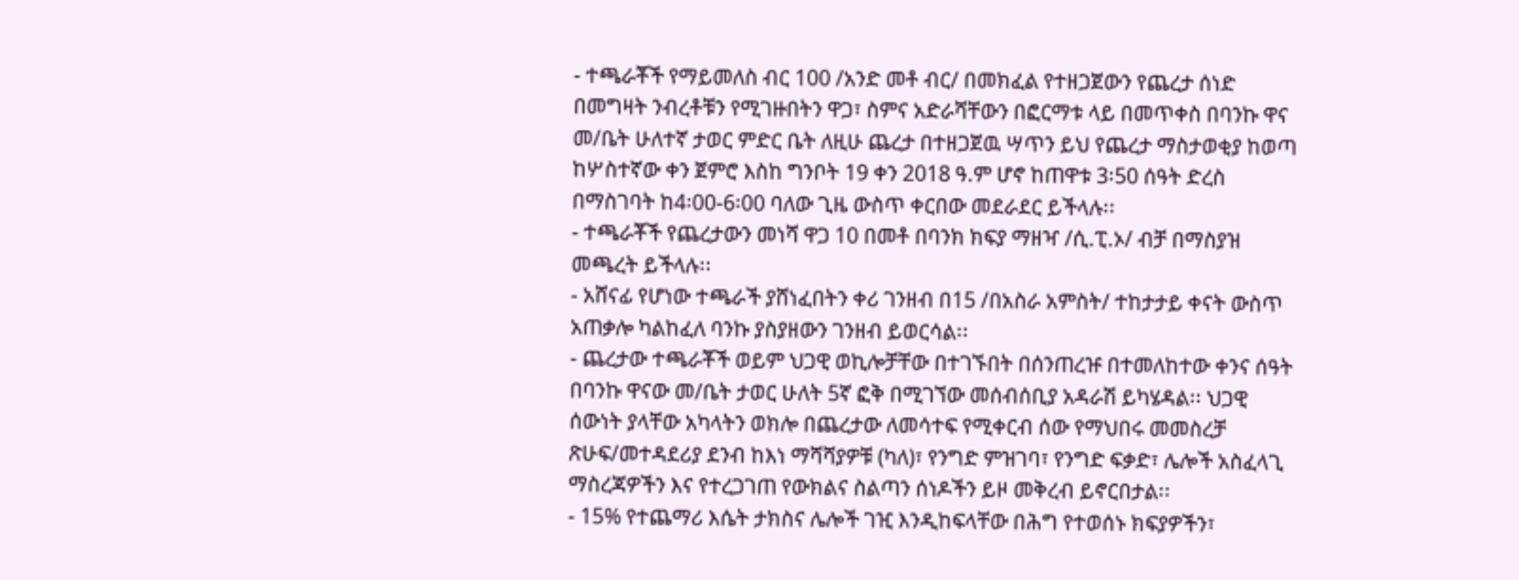- ተጫራቾች የማይመለስ ብር 100 /አንድ መቶ ብር/ በመክፈል የተዘጋጀውን የጨረታ ሰነድ በመግዛት ንብረቶቹን የሚገዙበትን ዋጋ፣ ስምና አድራሻቸውን በፎርማቱ ላይ በመጥቀስ በባንኩ ዋና መ/ቤት ሁለተኛ ታወር ምድር ቤት ለዚሁ ጨረታ በተዘጋጀዉ ሣጥን ይህ የጨረታ ማስታወቂያ ከወጣ ከሦስተኛው ቀን ጀምሮ እስከ ግንቦት 19 ቀን 2018 ዓ.ም ሆኖ ከጠዋቱ 3፡50 ሰዓት ድረስ በማስገባት ከ4፡00-6፡00 ባለው ጊዜ ውስጥ ቀርበው መደራደር ይችላሉ፡፡
- ተጫራቾች የጨረታውን መነሻ ዋጋ 10 በመቶ በባንክ ክፍያ ማዘዣ /ሲ.ፒ.ኦ/ ብቻ በማስያዝ መጫረት ይችላሉ፡፡
- አሸናፊ የሆነው ተጫራች ያሸነፈበትን ቀሪ ገንዘብ በ15 /በአስራ አምስት/ ተከታታይ ቀናት ውስጥ አጠቃሎ ካልከፈለ ባንኩ ያስያዘውን ገንዘብ ይወርሳል፡፡
- ጨረታው ተጫራቾች ወይም ህጋዊ ወኪሎቻቸው በተገኙበት በሰንጠረዡ በተመለከተው ቀንና ሰዓት በባንኩ ዋናው መ/ቤት ታወር ሁለት 5ኛ ፎቅ በሚገኘው መሰብሰቢያ አዳራሽ ይካሄዳል፡፡ ህጋዊ ሰውነት ያላቸው አካላትን ወክሎ በጨረታው ለመሳተፍ የሚቀርብ ሰው የማህበሩ መመስረቻ ጽሁፍ/መተዳደሪያ ደንብ ከእነ ማሻሻያዎቹ (ካለ)፣ የንግድ ምዝገባ፣ የንግድ ፍቃድ፣ ሌሎች አስፈላጊ ማስረጃዎችን እና የተረጋገጠ የውክልና ስልጣን ሰነዶችን ይዞ መቅረብ ይኖርበታል፡፡
- 15% የተጨማሪ እሴት ታክስና ሌሎች ገዢ እንዲከፍላቸው በሕግ የተወሰኑ ክፍያዎችን፣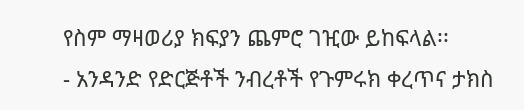የስም ማዛወሪያ ክፍያን ጨምሮ ገዢው ይከፍላል፡፡
- አንዳንድ የድርጅቶች ንብረቶች የጉምሩክ ቀረጥና ታክስ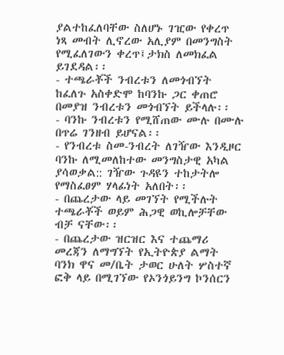ያልተከፈለባቸው ስለሆኑ ገዢው የቀረጥ ነጻ መብት ሊኖረው አሊያም በመንግስት የሚፈለገውን ቀረጥ፤ታክስ ለመክፈል ይገደዳል፡፡
- ተጫራቾች ንብረቱን ለመጎብኘት ከፈለጉ አስቀድሞ ከባንኩ ጋር ቀጠሮ በመያዝ ንብረቱን መጎብኘት ይችላሉ፡፡
- ባንኩ ንብረቱን የሚሸጠው ሙሉ በሙሉ በጥሬ ገንዘብ ይሆናል፡፡
- የንብረቱ ስመ-ንብረት ለገዥው እንዲዞር ባንኩ ለሚመለከተው መንግስታዊ አካል ያሳወቃል:: ገዥው ጉዳዩን ተከታትሎ የማስፈፀም ሃላፊነት አለበት፡፡
- በጨረታው ላይ መገኘት የሚችሉት ተጫራቾች ወይም ሕጋዊ ወኪሎቻቸው ብቻ ናቸው፡፡
- በጨረታው ዝርዝር እና ተጨማሪ መረጃን ለማግኘት የኢትዮጵያ ልማት ባንክ ዋና መ/ቤት ታወር ሁለት ሦስተኛ ፎቅ ላይ በሚገኘው የኦንጎይንግ ኮንሰርን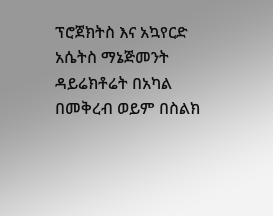ፕሮጀክትስ እና አኳየርድ አሴትስ ማኔጅመንት ዳይሬክቶሬት በአካል በመቅረብ ወይም በስልክ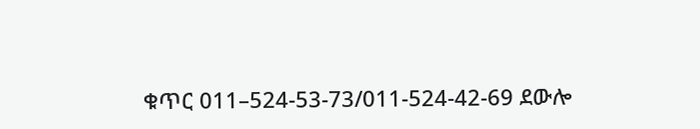ቁጥር 011–524-53-73/011-524-42-69 ደውሎ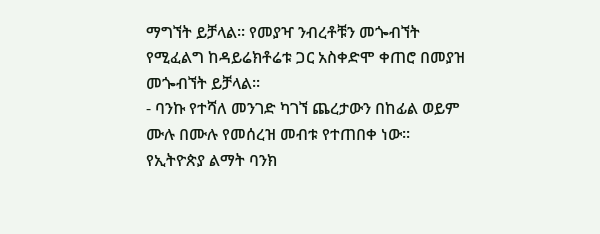ማግኘት ይቻላል፡፡ የመያዣ ንብረቶቹን መጐብኘት የሚፈልግ ከዳይሬክቶሬቱ ጋር አስቀድሞ ቀጠሮ በመያዝ መጐብኘት ይቻላል፡፡
- ባንኩ የተሻለ መንገድ ካገኘ ጨረታውን በከፊል ወይም ሙሉ በሙሉ የመሰረዝ መብቱ የተጠበቀ ነው፡፡
የኢትዮጵያ ልማት ባንክ